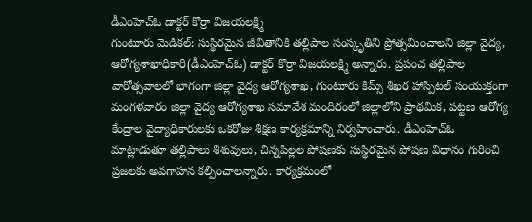డీఎంహెచ్ఓ డాక్టర్ కొర్రా విజయలక్ష్మి
గుంటూరు మెడికల్: సుస్థిరమైన జీవితానికి తల్లిపాల సంస్కృతిని ప్రోత్సమించాలని జిల్లా వైద్య, ఆరోగ్యశాఖాధికారి(డీఎంహెచ్ఓ) డాక్టర్ కొర్రా విజయలక్ష్మి అన్నారు. ప్రపంచ తల్లిపాల వారోత్సవాలలో భాగంగా జిల్లా వైద్య ఆరోగ్యశాఖ, గుంటూరు కిమ్స్ శిఖర హాస్పిటల్ సంయుక్తంగా మంగళవారం జిల్లా వైద్య ఆరోగ్యశాఖ సమావేశ మందిరంలో జిల్లాలోని ప్రాథమిక, పట్టణ ఆరోగ్య కేంద్రాల వైద్యాధికారులకు ఒకరోజు శిక్షణ కార్యక్రమాన్ని నిర్వహించారు. డీఎంహెచ్ఓ మాట్లాడుతూ తల్లిపాలు శిశువులు, చిన్నపిల్లల పోషణకు సుస్థిరమైన పోషణ విధానం గురించి ప్రజలకు అవగాహన కల్పించాలన్నారు. కార్యక్రమంలో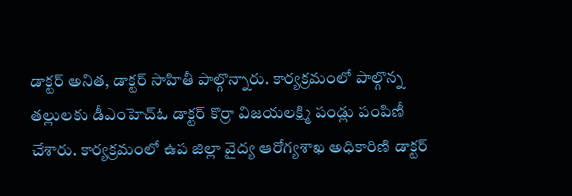డాక్టర్ అనిత, డాక్టర్ సాహితీ పాల్గొన్నారు. కార్యక్రమంలో పాల్గొన్న తల్లులకు డీఎంహెచ్ఓ డాక్టర్ కొర్రా విజయలక్ష్మి పండ్లు పంపిణీ చేశారు. కార్యక్రమంలో ఉప జిల్లా వైద్య ఆరోగ్యశాఖ అధికారిణి డాక్టర్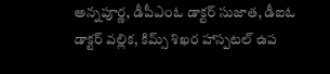అన్నపూర్ణ, డీపీఎంఓ డాక్టర్ సుజాత, డీఐఓ డాక్టర్ వల్లిక, కిమ్స్ శిఖర హాస్పటల్ ఉప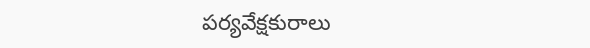పర్యవేక్షకురాలు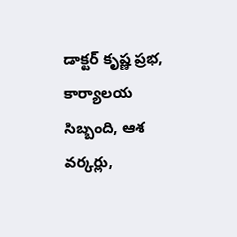డాక్టర్ కృష్ణ ప్రభ, కార్యాలయ సిబ్బంది, ఆశ వర్కర్లు,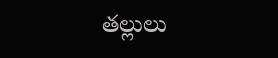తల్లులు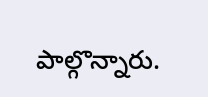పాల్గొన్నారు.